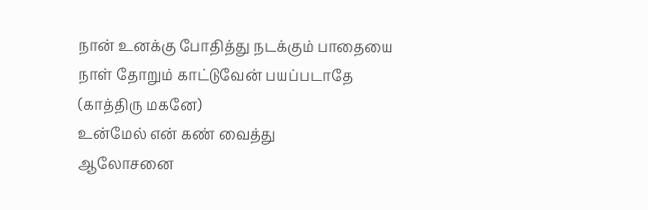நான் உனக்கு போதித்து நடக்கும் பாதையை
நாள் தோறும் காட்டுவேன் பயப்படாதே
(காத்திரு மகனே)
உன்மேல் என் கண் வைத்து
ஆலோசனை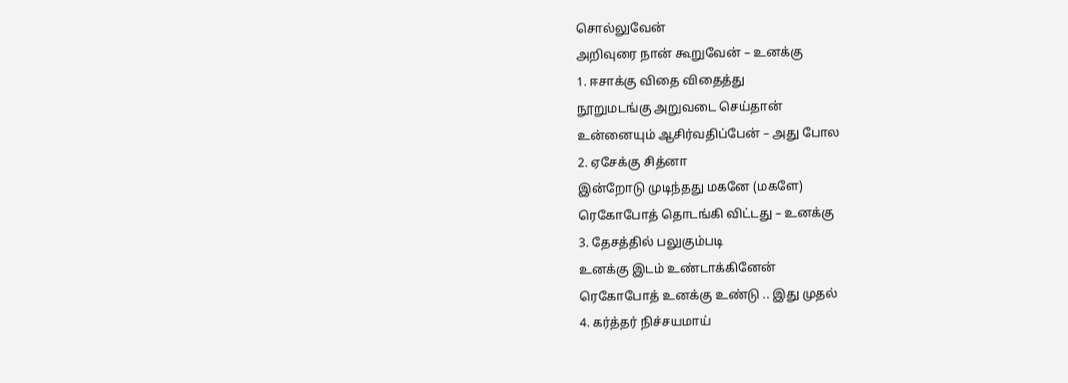சொல்லுவேன்
அறிவுரை நான் கூறுவேன் – உனக்கு
1. ஈசாக்கு விதை விதைத்து
நூறுமடங்கு அறுவடை செய்தான்
உன்னையும் ஆசிர்வதிப்பேன் – அது போல
2. ஏசேக்கு சித்னா
இன்றோடு முடிந்தது மகனே (மகளே)
ரெகோபோத் தொடங்கி விட்டது – உனக்கு
3. தேசத்தில் பலுகும்படி
உனக்கு இடம் உண்டாக்கினேன்
ரெகோபோத் உனக்கு உண்டு .. இது முதல்
4. கர்த்தர் நிச்சயமாய்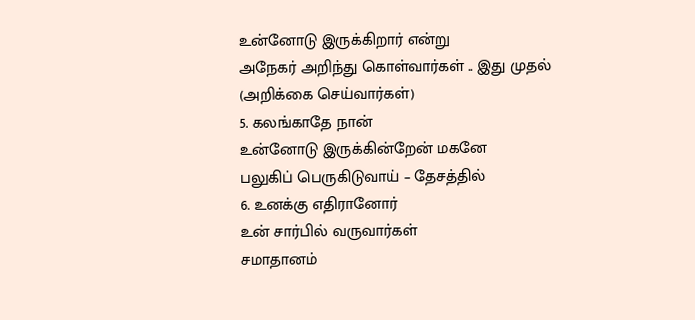உன்னோடு இருக்கிறார் என்று
அநேகர் அறிந்து கொள்வார்கள் .. இது முதல்
(அறிக்கை செய்வார்கள்)
5. கலங்காதே நான்
உன்னோடு இருக்கின்றேன் மகனே
பலுகிப் பெருகிடுவாய் – தேசத்தில்
6. உனக்கு எதிரானோர்
உன் சார்பில் வருவார்கள்
சமாதானம்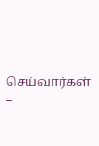செய்வார்கள் –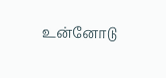உன்னோடு